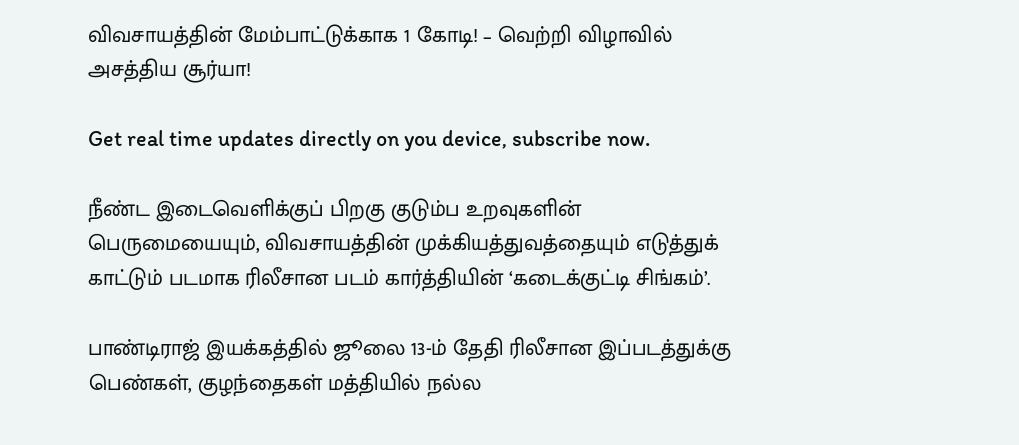விவசாயத்தின் மேம்பாட்டுக்காக 1 கோடி! – வெற்றி விழாவில் அசத்திய சூர்யா!

Get real time updates directly on you device, subscribe now.

நீண்ட இடைவெளிக்குப் பிறகு குடும்ப உறவுகளின் பெருமையையும், விவசாயத்தின் முக்கியத்துவத்தையும் எடுத்துக் காட்டும் படமாக ரிலீசான படம் கார்த்தியின் ‘கடைக்குட்டி சிங்கம்’.

பாண்டிராஜ் இயக்கத்தில் ஜூலை 13-ம் தேதி ரிலீசான இப்படத்துக்கு பெண்கள், குழந்தைகள் மத்தியில் நல்ல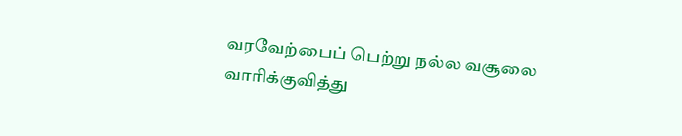வரவேற்பைப் பெற்று நல்ல வசூலை வாரிக்குவித்து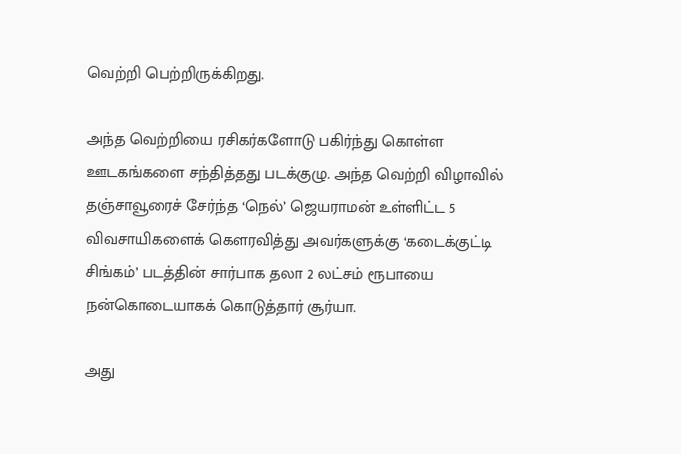வெற்றி பெற்றிருக்கிறது.

அந்த வெற்றியை ரசிகர்களோடு பகிர்ந்து கொள்ள ஊடகங்களை சந்தித்தது படக்குழு. அந்த வெற்றி விழாவில் தஞ்சாவூரைச் சேர்ந்த ‘நெல்’ ஜெயராமன் உள்ளிட்ட 5 விவசாயிகளைக் கெளரவித்து அவர்களுக்கு ‘கடைக்குட்டி சிங்கம்’ படத்தின் சார்பாக தலா 2 லட்சம் ரூபாயை நன்கொடையாகக் கொடுத்தார் சூர்யா.

அது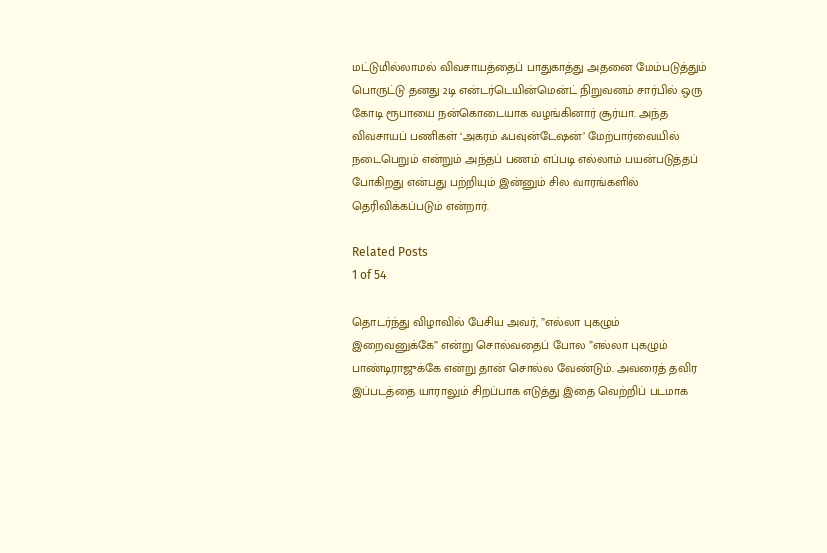மட்டுமில்லாமல் விவசாயத்தைப் பாதுகாத்து அதனை மேம்படுத்தும் பொருட்டு தனது 2டி என்டர்டெயின்மென்ட் நிறுவனம் சார்பில் ஒரு கோடி ரூபாயை நன்கொடையாக வழங்கினார் சூர்யா. அந்த விவசாயப் பணிகள் ‘அகரம் ஃபவுன்டேஷன்’ மேற்பார்வையில் நடைபெறும் என்றும் அந்தப் பணம் எப்படி எல்லாம் பயன்படுத்தப் போகிறது என்பது பற்றியும் இன்னும் சில வாரங்களில் தெரிவிக்கப்படும் என்றார்.

Related Posts
1 of 54

தொடர்ந்து விழாவில் பேசிய அவர், ”எல்லா புகழும் இறைவனுக்கே” என்று சொல்வதைப் போல ”எல்லா புகழும் பாண்டிராஜுக்கே என்று தான் சொல்ல வேண்டும். அவரைத் தவிர இப்படத்தை யாராலும் சிறப்பாக எடுத்து இதை வெற்றிப் படமாக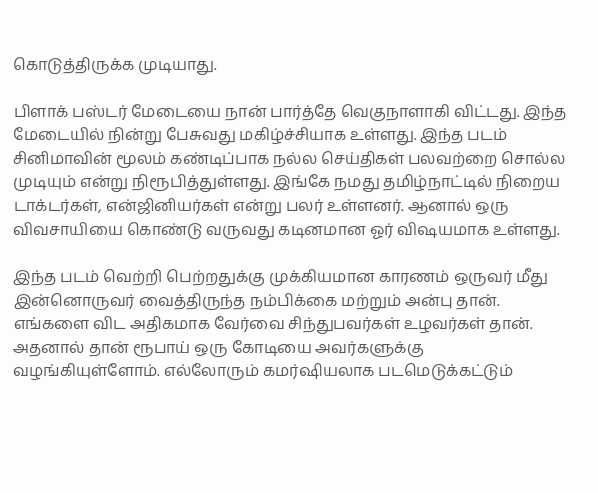கொடுத்திருக்க முடியாது.

பிளாக் பஸ்டர் மேடையை நான் பார்த்தே வெகுநாளாகி விட்டது. இந்த மேடையில் நின்று பேசுவது மகிழ்ச்சியாக உள்ளது. இந்த படம் சினிமாவின் மூலம் கண்டிப்பாக நல்ல செய்திகள் பலவற்றை சொல்ல முடியும் என்று நிரூபித்துள்ளது. இங்கே நமது தமிழ்நாட்டில் நிறைய டாக்டர்கள், என்ஜினியர்கள் என்று பலர் உள்ளனர். ஆனால் ஒரு விவசாயியை கொண்டு வருவது கடினமான ஓர் விஷயமாக உள்ளது.

இந்த படம் வெற்றி பெற்றதுக்கு முக்கியமான காரணம் ஒருவர் மீது இன்னொருவர் வைத்திருந்த நம்பிக்கை மற்றும் அன்பு தான். எங்களை விட அதிகமாக வேர்வை சிந்துபவர்கள் உழவர்கள் தான். அதனால் தான் ரூபாய் ஒரு கோடியை அவர்களுக்கு வழங்கியுள்ளோம். எல்லோரும் கமர்ஷியலாக படமெடுக்கட்டும்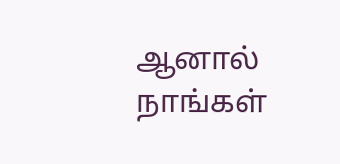ஆனால் நாங்கள்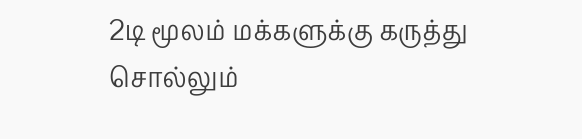2டி மூலம் மக்களுக்கு கருத்து சொல்லும்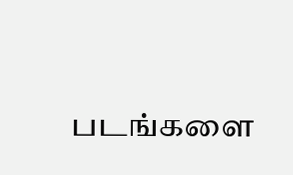படங்களை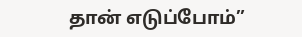தான் எடுப்போம்”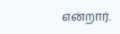என்றார்.